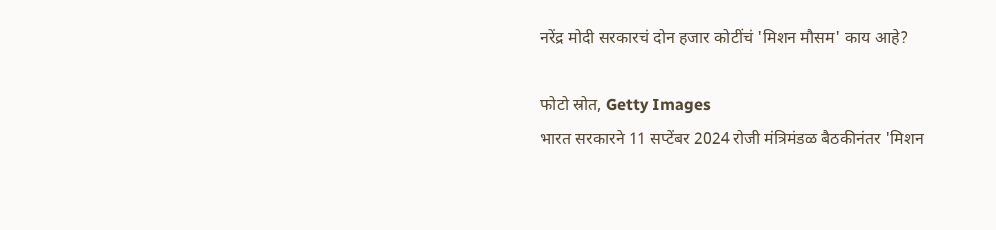नरेंद्र मोदी सरकारचं दोन हजार कोटींचं 'मिशन मौसम' काय आहे?

फोटो स्रोत, Getty Images
भारत सरकारने 11 सप्टेंबर 2024 रोजी मंत्रिमंडळ बैठकीनंतर 'मिशन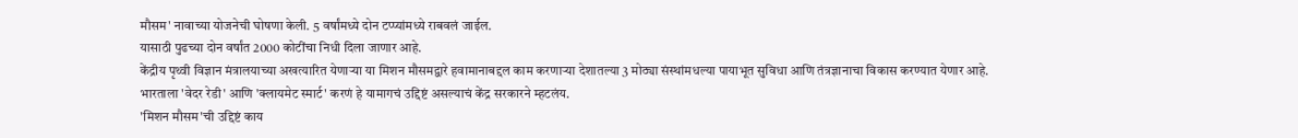मौसम' नावाच्या योजनेची घोषणा केली. 5 वर्षांमध्ये दोन टप्प्यांमध्ये राबवलं जाईल.
यासाठी पुढच्या दोन वर्षांत 2000 कोटींचा निधी दिला जाणार आहे.
केंद्रीय पृथ्वी विज्ञान मंत्रालयाच्या अखत्यारित येणाऱ्या या मिशन मौसमद्वारे हवामानाबद्दल काम करणाऱ्या देशातल्या 3 मोठ्या संस्थांमधल्या पायाभूत सुविधा आणि तंत्रज्ञानाचा विकास करण्यात येणार आहे.
भारताला 'वेदर रेडी' आणि 'क्लायमेट स्मार्ट' करणं हे यामागचं उद्दिष्टं असल्याचं केंद्र सरकारने म्हटलंय.
'मिशन मौसम'ची उद्दिष्टं काय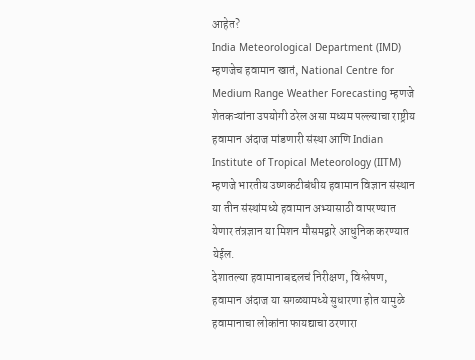आहेत?
India Meteorological Department (IMD) म्हणजेच हवामान खातं, National Centre for Medium Range Weather Forecasting म्हणजे शेतकऱ्यांना उपयोगी ठरेल असा मध्यम पल्ल्याचा राष्ट्रीय हवामान अंदाज मांडणारी संस्था आणि Indian Institute of Tropical Meteorology (IITM) म्हणजे भारतीय उष्णकटीबंधीय हवामान विज्ञान संस्थान या तीन संस्थांमध्ये हवामान अभ्यासाठी वापरण्यात येणार तंत्रज्ञान या मिशन मौसमद्वारे आधुनिक करण्यात येईल.
देशातल्या हवामानाबद्दलचं निरीक्षण, विश्लेषण, हवामान अंदाज या सगळ्यामध्ये सुधारणा होत यामुळे हवामानाचा लोकांना फायद्याचा ठरणारा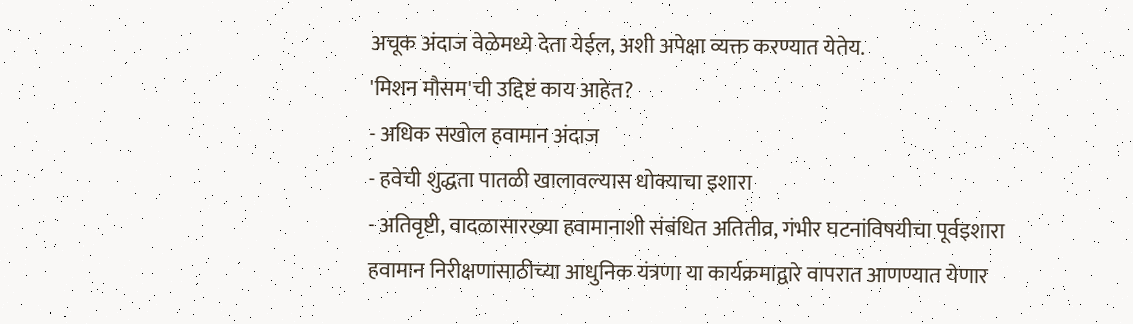अचूक अंदाज वेळेमध्ये देता येईल, अशी अपेक्षा व्यक्त करण्यात येतेय.
'मिशन मौसम'ची उद्दिष्टं काय आहेत?
- अधिक सखोल हवामान अंदाज
- हवेची शुद्धता पातळी खालावल्यास धोक्याचा इशारा
- अतिवृष्टी, वादळासारख्या हवामानाशी संबंधित अतितीव्र, गंभीर घटनांविषयीचा पूर्वइशारा
हवामान निरीक्षणासाठीच्या आधुनिक यंत्रणा या कार्यक्रमाद्वारे वापरात आणण्यात येणार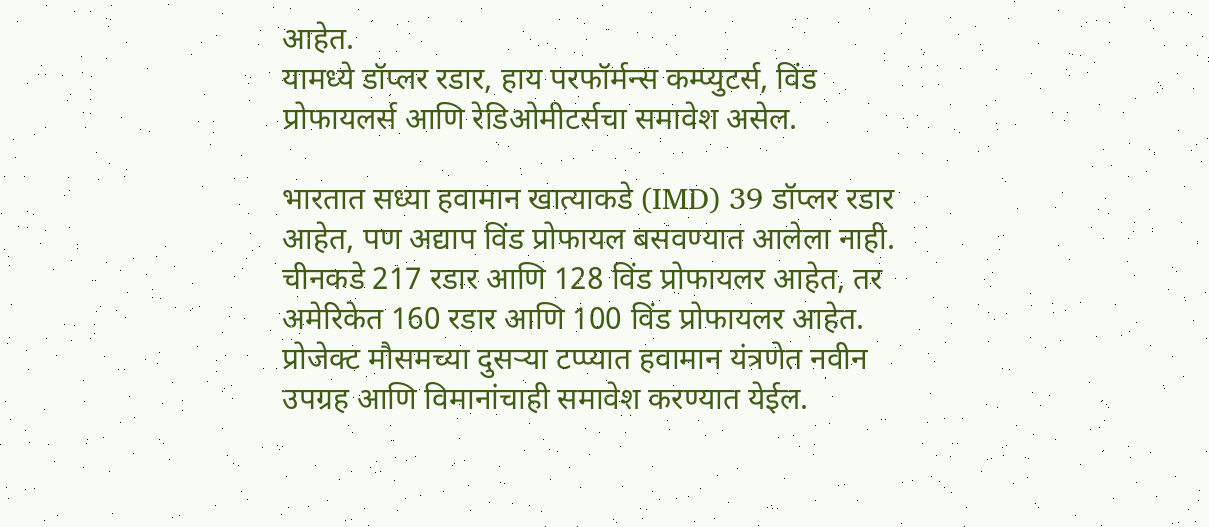आहेत.
यामध्ये डॉप्लर रडार, हाय परफॉर्मन्स कम्प्युटर्स, विंड प्रोफायलर्स आणि रेडिओमीटर्सचा समावेश असेल.

भारतात सध्या हवामान खात्याकडे (IMD) 39 डॉप्लर रडार आहेत, पण अद्याप विंड प्रोफायल बसवण्यात आलेला नाही.
चीनकडे 217 रडार आणि 128 विंड प्रोफायलर आहेत, तर अमेरिकेत 160 रडार आणि 100 विंड प्रोफायलर आहेत.
प्रोजेक्ट मौसमच्या दुसऱ्या टप्प्यात हवामान यंत्रणेत नवीन उपग्रह आणि विमानांचाही समावेश करण्यात येईल.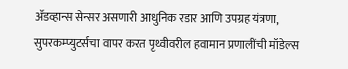ॲडव्हान्स सेन्सर असणारी आधुनिक रडार आणि उपग्रह यंत्रणा, सुपरकम्प्युटर्सचा वापर करत पृथ्वीवरील हवामान प्रणालींची मॉडेल्स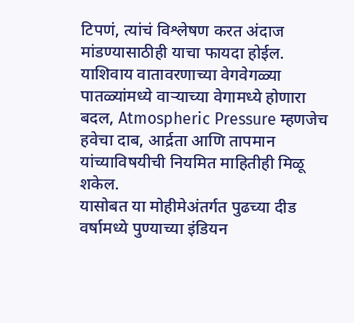टिपणं, त्यांचं विश्लेषण करत अंदाज मांडण्यासाठीही याचा फायदा होईल. याशिवाय वातावरणाच्या वेगवेगळ्या पातळ्यांमध्ये वाऱ्याच्या वेगामध्ये होणारा बदल, Atmospheric Pressure म्हणजेच हवेचा दाब, आर्द्रता आणि तापमान यांच्याविषयीची नियमित माहितीही मिळू शकेल.
यासोबत या मोहीमेअंतर्गत पुढच्या दीड वर्षामध्ये पुण्याच्या इंडियन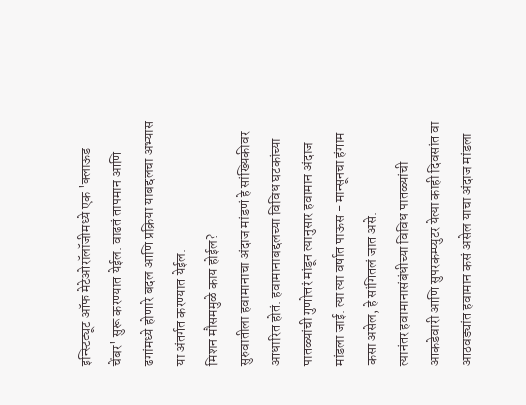इन्स्टिट्यूट ऑफ मेटेओरॉलॉजीमध्ये एक 'क्लाऊड चेंबर' सुरू करण्यात येईल. वाढतं तापमान आणि ढगांमध्ये होणारे बदल आणि प्रक्रिया याबद्दलचा अभ्यास या अंतर्गत करण्यात येईल.
मिशन मौसममुळे काय होईल?
सुरुवातीला हवामानाचा अंदाज मांडणं हे सांख्यिकीवर आधारित होतं. हवामानाबद्दलच्या विविध घटकांच्या पातळ्यांची गुणोत्तरं मांडून त्यानुसार हवामान अंदाज मांडला जाई. त्या त्या वर्षात पाऊस - मान्सूनचा हंगाम कसा असेल, हे सांगितलं जात असे.
त्यानंतर हवामानासंबंधीच्या विविध पातळ्यांची आकडेवारी आणि सुपरकम्प्युटर येत्या काही दिवसांत वा आठवड्यांत हवामान कसं असेल याचा अंदाज मांडला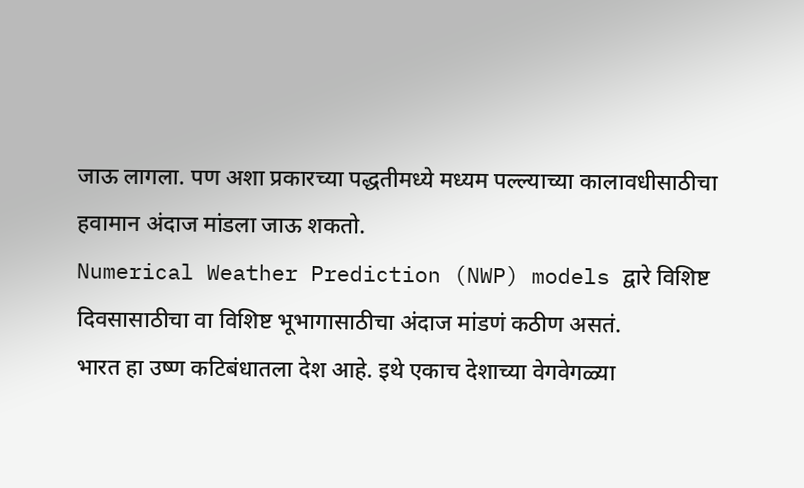जाऊ लागला. पण अशा प्रकारच्या पद्धतीमध्ये मध्यम पल्ल्याच्या कालावधीसाठीचा हवामान अंदाज मांडला जाऊ शकतो.
Numerical Weather Prediction (NWP) models द्वारे विशिष्ट दिवसासाठीचा वा विशिष्ट भूभागासाठीचा अंदाज मांडणं कठीण असतं.
भारत हा उष्ण कटिबंधातला देश आहे. इथे एकाच देशाच्या वेगवेगळ्या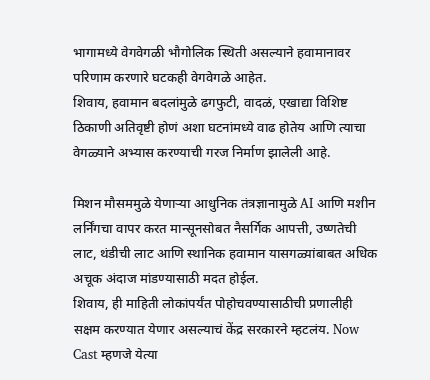भागामध्ये वेगवेगळी भौगोलिक स्थिती असल्याने हवामानावर परिणाम करणारे घटकही वेगवेगळे आहेत.
शिवाय, हवामान बदलांमुळे ढगफुटी, वादळं, एखाद्या विशिष्ट ठिकाणी अतिवृष्टी होणं अशा घटनांमध्ये वाढ होतेय आणि त्याचा वेगळ्याने अभ्यास करण्याची गरज निर्माण झालेली आहे.

मिशन मौसममुळे येणाऱ्या आधुनिक तंत्रज्ञानामुळे AI आणि मशीन लर्निंगचा वापर करत मान्सूनसोबत नैसर्गिक आपत्ती, उष्णतेची लाट, थंडीची लाट आणि स्थानिक हवामान यासगळ्यांबाबत अधिक अचूक अंदाज मांडण्यासाठी मदत होईल.
शिवाय, ही माहिती लोकांपर्यंत पोहोचवण्यासाठीची प्रणालीही सक्षम करण्यात येणार असल्याचं केंद्र सरकारने म्हटलंय. Now Cast म्हणजे येत्या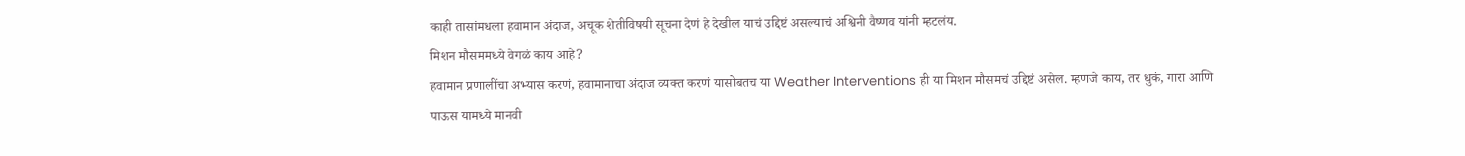काही तासांमधला हवामान अंदाज, अचूक शेतीविषयी सूचना देणं हे देखील याचं उद्दिष्टं असल्याचं अश्विनी वैष्णव यांनी म्हटलंय.
मिशन मौसममध्ये वेगळं काय आहे?
हवामान प्रणालींचा अभ्यास करणं, हवामानाचा अंदाज व्यक्त करणं यासोबतच या Weather Interventions ही या मिशन मौसमचं उद्दिष्टं असेल. म्हणजे काय, तर धुकं, गारा आणि पाऊस यामध्ये मानवी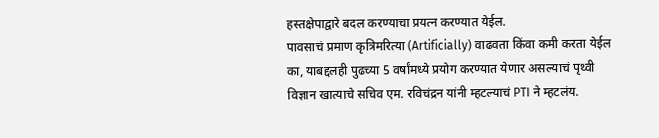हस्तक्षेपाद्वारे बदल करण्याचा प्रयत्न करण्यात येईल.
पावसाचं प्रमाण कृत्रिमरित्या (Artificially) वाढवता किंवा कमी करता येईल का, याबद्दलही पुढच्या 5 वर्षांमध्ये प्रयोग करण्यात येणार असल्याचं पृथ्वी विज्ञान खात्याचे सचिव एम. रविचंद्रन यांनी म्हटल्याचं PTI ने म्हटलंय.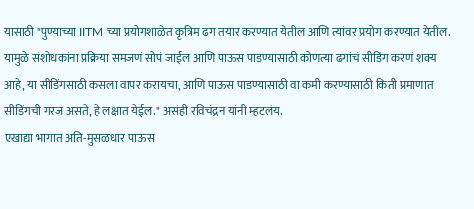यासाठी "पुण्याच्या IITM च्या प्रयोगशाळेत कृत्रिम ढग तयार करण्यात येतील आणि त्यांवर प्रयोग करण्यात येतील. यामुळे संशोधकांना प्रक्रिया समजणं सोपं जाईल आणि पाऊस पाडण्यासाठी कोणत्या ढगांचं सीडिंग करणं शक्य आहे, या सीडिंगसाठी कसला वापर करायचा, आणि पाऊस पाडण्यासाठी वा कमी करण्यासाठी किती प्रमाणात सीडिंगची गरज असते, हे लक्षात येईल." असंही रविचंद्रन यांनी म्हटलंय.
एखाद्या भागात अति-मुसळधार पाऊस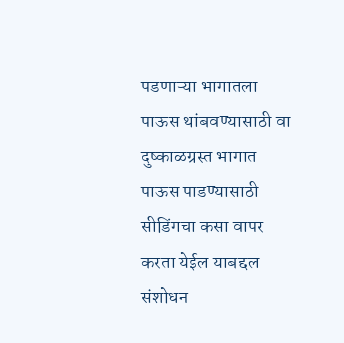पडणाऱ्या भागातला पाऊस थांबवण्यासाठी वा दुष्काळग्रस्त भागात पाऊस पाडण्यासाठी सीडिंगचा कसा वापर करता येईल याबद्दल संशोधन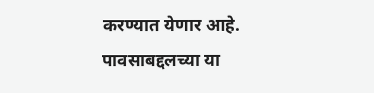करण्यात येणार आहे.
पावसाबद्दलच्या या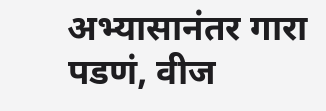अभ्यासानंतर गारा पडणं, वीज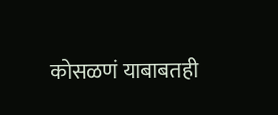कोसळणं याबाबतही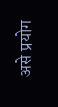असे प्रयोग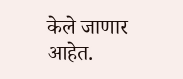केले जाणार आहेत.